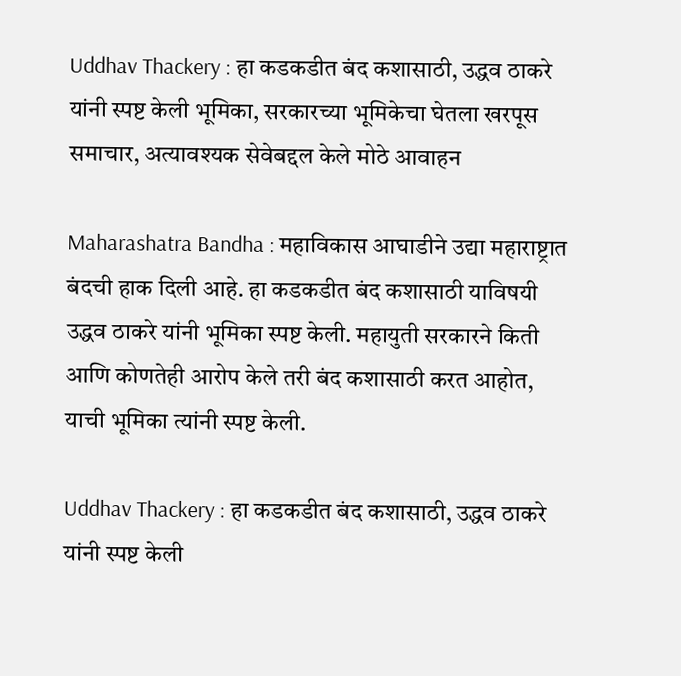Uddhav Thackery : हा कडकडीत बंद कशासाठी, उद्धव ठाकरे यांनी स्पष्ट केली भूमिका, सरकारच्या भूमिकेचा घेतला खरपूस समाचार, अत्यावश्यक सेवेबद्दल केले मोठे आवाहन

Maharashatra Bandha : महाविकास आघाडीने उद्या महाराष्ट्रात बंदची हाक दिली आहे. हा कडकडीत बंद कशासाठी याविषयी उद्धव ठाकरे यांनी भूमिका स्पष्ट केली. महायुती सरकारने किती आणि कोणतेही आरोप केले तरी बंद कशासाठी करत आहोत, याची भूमिका त्यांनी स्पष्ट केली.

Uddhav Thackery : हा कडकडीत बंद कशासाठी, उद्धव ठाकरे यांनी स्पष्ट केली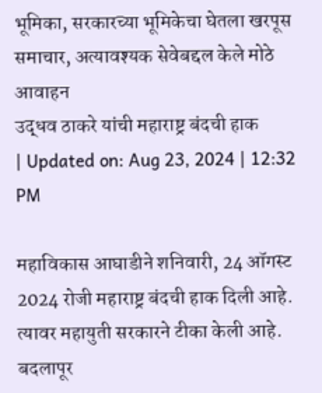भूमिका, सरकारच्या भूमिकेचा घेतला खरपूस समाचार, अत्यावश्यक सेवेबद्दल केले मोठे आवाहन
उद्धव ठाकरे यांची महाराष्ट्र बंदची हाक
| Updated on: Aug 23, 2024 | 12:32 PM

महाविकास आघाडीने शनिवारी, 24 ऑगस्ट 2024 रोजी महाराष्ट्र बंदची हाक दिली आहे. त्यावर महायुती सरकारने टीका केली आहे. बदलापूर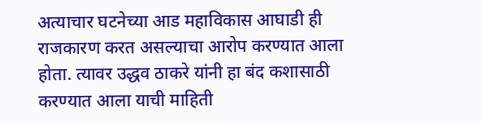अत्याचार घटनेच्या आड महाविकास आघाडी ही राजकारण करत असल्याचा आरोप करण्यात आला होता. त्यावर उद्धव ठाकरे यांनी हा बंद कशासाठी करण्यात आला याची माहिती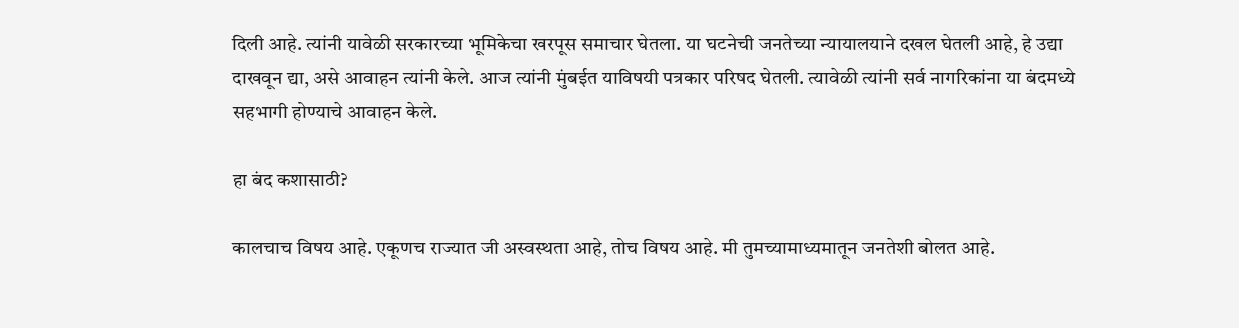दिली आहे. त्यांनी यावेळी सरकारच्या भूमिकेचा खरपूस समाचार घेतला. या घटनेची जनतेच्या न्यायालयाने दखल घेतली आहे, हे उद्या दाखवून द्या, असे आवाहन त्यांनी केले. आज त्यांनी मुंबईत याविषयी पत्रकार परिषद घेतली. त्यावेळी त्यांनी सर्व नागरिकांना या बंदमध्ये सहभागी होण्याचे आवाहन केले.

हा बंद कशासाठी?

कालचाच विषय आहे. एकूणच राज्यात जी अस्वस्थता आहे, तोच विषय आहे. मी तुमच्यामाध्यमातून जनतेशी बोलत आहे.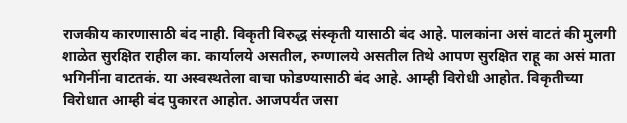राजकीय कारणासाठी बंद नाही. विकृती विरुद्ध संस्कृती यासाठी बंद आहे. पालकांना असं वाटतं की मुलगी शाळेत सुरक्षित राहील का. कार्यालये असतील, रुग्णालये असतील तिथे आपण सुरक्षित राहू का असं माता भगिनींना वाटतकं. या अस्वस्थतेला वाचा फोडण्यासाठी बंद आहे. आम्ही विरोधी आहोत. विकृतीच्या विरोधात आम्ही बंद पुकारत आहोत. आजपर्यंत जसा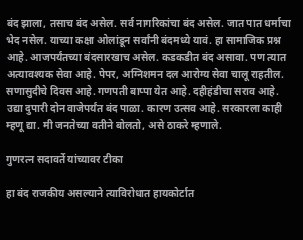बंद झाला, तसाच बंद असेल. सर्व नागरिकांचा बंद असेल. जात पात धर्माचा भेद नसेल. याच्या कक्षा ओलांडून सर्वांनी बंदमध्ये यावं. हा सामाजिक प्रश्न आहे. आजपर्यंतच्या बंदसारखाच असेल. कडकडीत बंद असावा. पण त्यात अत्यावश्यक सेवा आहे. पेपर, अग्निशमन दल आरोग्य सेवा चालू राहतील. सणासुदीचे दिवस आहे. गणपती बाप्पा येत आहे. दहीहंडीचा सराव आहे. उद्या दुपारी दोन वाजेपर्यंत बंद पाळा. कारण उत्सव आहे. सरकारला काही म्हणू द्या. मी जनतेच्या वतीने बोलतो, असे ठाकरे म्हणाले.

गुणरत्न सदावर्ते यांच्यावर टीका

हा बंद राजकीय असल्याने त्याविरोधात हायकोर्टात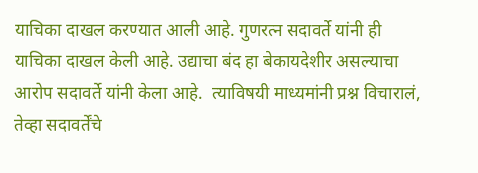याचिका दाखल करण्यात आली आहे. गुणरत्न सदावर्ते यांनी ही याचिका दाखल केली आहे. उद्याचा बंद हा बेकायदेशीर असल्याचा आरोप सदावर्ते यांनी केला आहे.  त्याविषयी माध्यमांनी प्रश्न विचारालं, तेव्हा सदावर्तेंचे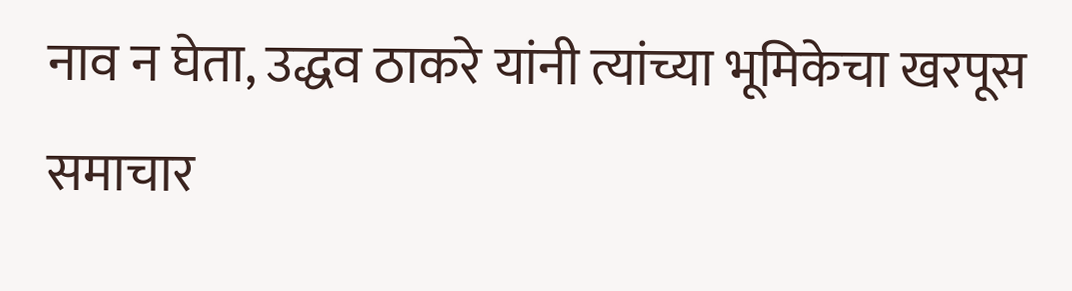नाव न घेता, उद्धव ठाकरे यांनी त्यांच्या भूमिकेचा खरपूस समाचार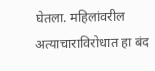घेतला. महिलांवरील अत्याचाराविरोधात हा बंद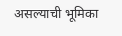असल्याची भूमिका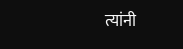त्यांनी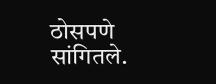ठोसपणे सांगितले.